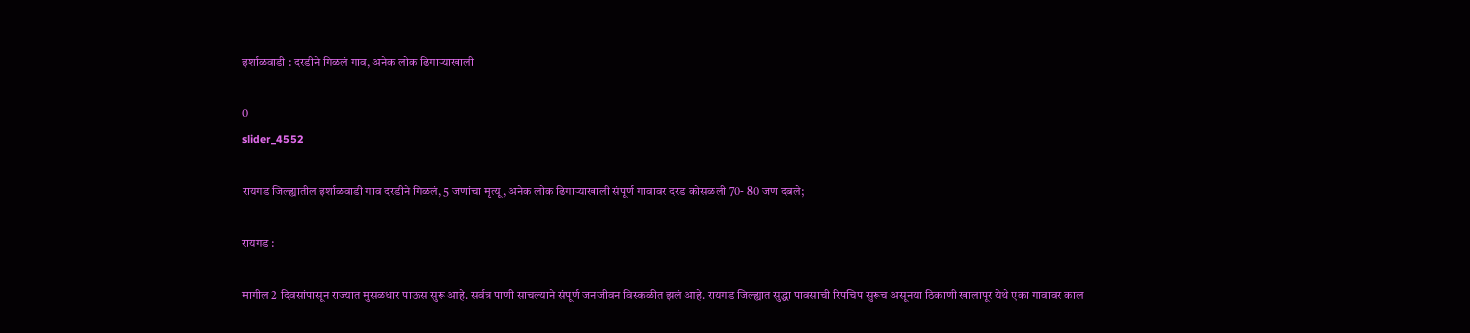इर्शाळवाडी : दरडीने गिळलं गाव, अनेक लोक ढिगाऱ्याखाली

0
slider_4552

रायगड जिल्ह्यातील इर्शाळवाडी गाव दरडीने गिळलं, 5 जणांचा मृत्यू, अनेक लोक ढिगाऱ्याखाली संपूर्ण गावावर दरड कोसळली 70- 80 जण दबले;

रायगड :

मागील 2 दिवसांपासून राज्यात मुसळधार पाऊस सुरू आहे. सर्वत्र पाणी साचल्याने संपूर्ण जनजीवन विस्कळीत झलं आहे. रायगड जिल्ह्यात सुद्धा पावसाची रिपचिप सुरूच असूनया ठिकाणी खालापूर येथे एका गावावर काल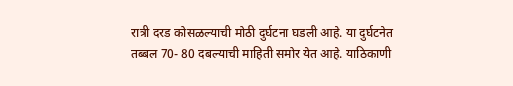रात्री दरड कोसळल्याची मोठी दुर्घटना घडली आहे. या दुर्घटनेत तब्बल 70- 80 दबल्याची माहिती समोर येत आहे. याठिकाणी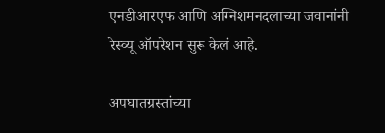एनडीआरएफ आणि अग्निशमनदलाच्या जवानांनी रेस्व्यू ऑपरेशन सुरू केलं आहे.

अपघातग्रस्तांच्या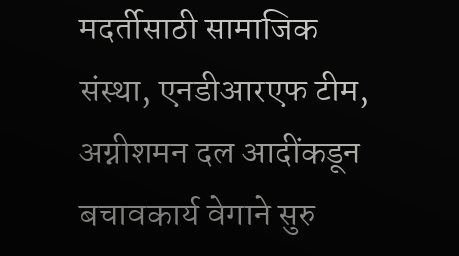मदर्तीसाठी सामाजिक संस्था, एनडीआरएफ टीम, अग्नीशमन दल आदींकडून बचावकार्य वेगाने सुरु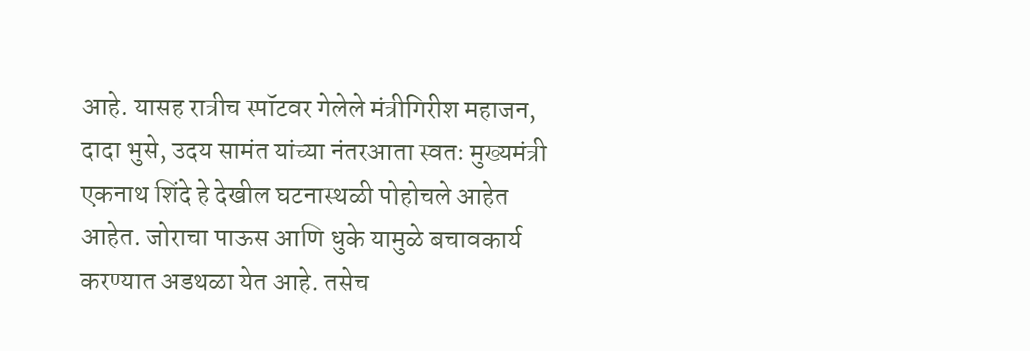आहे. यासह रात्रीच स्पॉटवर गेलेले मंत्रीगिरीश महाजन, दादा भुसे, उदय सामंत यांच्या नंतरआता स्वतः मुख्यमंत्री एकनाथ शिंदे हे देखील घटनास्थळी पोहोचले आहेत आहेत. जोराचा पाऊस आणि धुके यामुळे बचावकार्य करण्यात अडथळा येत आहे. तसेच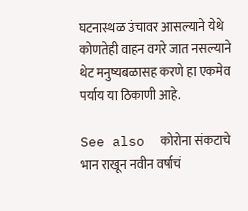घटनास्थळ उंचावर आसल्याने येथे कोणतेही वाहन वगरे जात नसल्याने थेट मनुष्यबळासह करणे हा एकमेव पर्याय या ठिकाणी आहे.

See also  कोरोना संकटाचे भान राखून नवीन वर्षाचं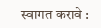स्वागत करावे :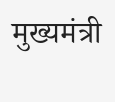मुख्यमंत्री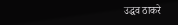उद्धव ठाकरे